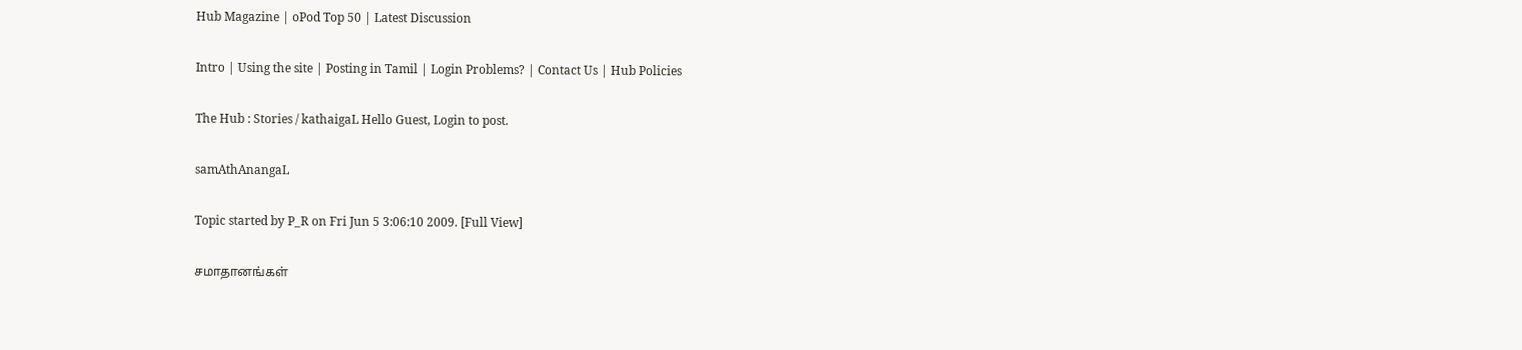Hub Magazine | oPod Top 50 | Latest Discussion

Intro | Using the site | Posting in Tamil | Login Problems? | Contact Us | Hub Policies

The Hub : Stories / kathaigaL Hello Guest, Login to post.

samAthAnangaL

Topic started by P_R on Fri Jun 5 3:06:10 2009. [Full View]

சமாதானங்கள்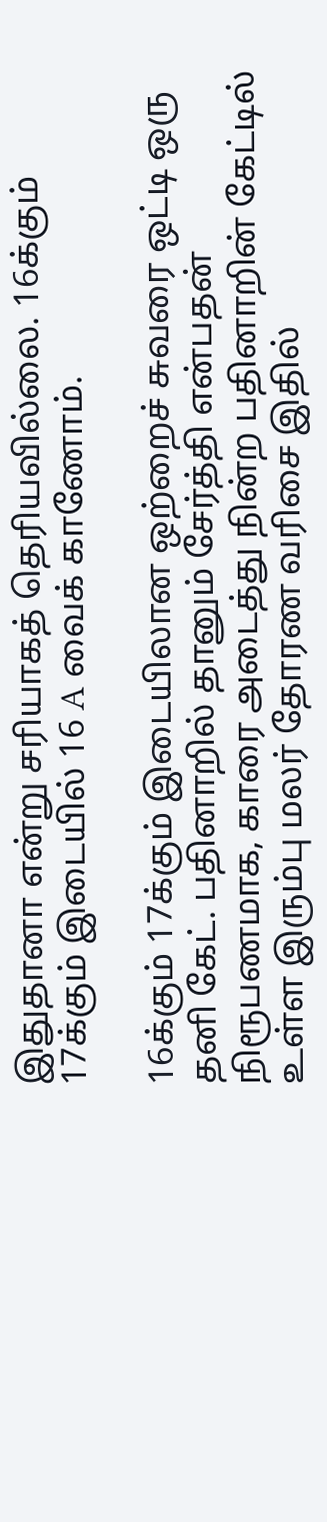இதுதானா என்று சரியாகத் தெரியவில்லை. 16க்கும் 17க்கும் இடையில் 16 A வைக் காணோம்.

16க்கும் 17க்கும் இடையிலான ஒற்றைச் சுவரை ஒட்டி ஒரு தனி கேட். பதினாறில் தானும் சேர்த்தி என்பதன் நிரூபணமாக, காரை அடைத்து நின்ற பதினாறின் கேட்டில் உள்ள இரும்பு மலர் தோரண வரிசை இதில்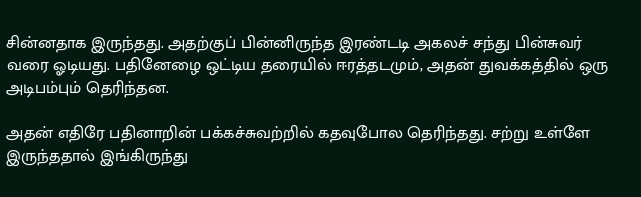சின்னதாக இருந்தது. அதற்குப் பின்னிருந்த இரண்டடி அகலச் சந்து பின்சுவர் வரை ஓடியது. பதினேழை ஒட்டிய தரையில் ஈரத்தடமும், அதன் துவக்கத்தில் ஒரு அடிபம்பும் தெரிந்தன.

அதன் எதிரே பதினாறின் பக்கச்சுவற்றில் கதவுபோல தெரிந்தது. சற்று உள்ளே இருந்ததால் இங்கிருந்து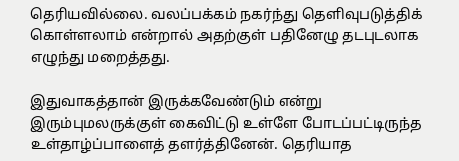தெரியவில்லை. வலப்பக்கம் நகர்ந்து தெளிவுபடுத்திக் கொள்ளலாம் என்றால் அதற்குள் பதினேழு தடபுடலாக எழுந்து மறைத்தது.

இதுவாகத்தான் இருக்கவேண்டும் என்று இரும்புமலருக்குள் கைவிட்டு உள்ளே போடப்பட்டிருந்த உள்தாழ்ப்பாளைத் தளர்த்தினேன். தெரியாத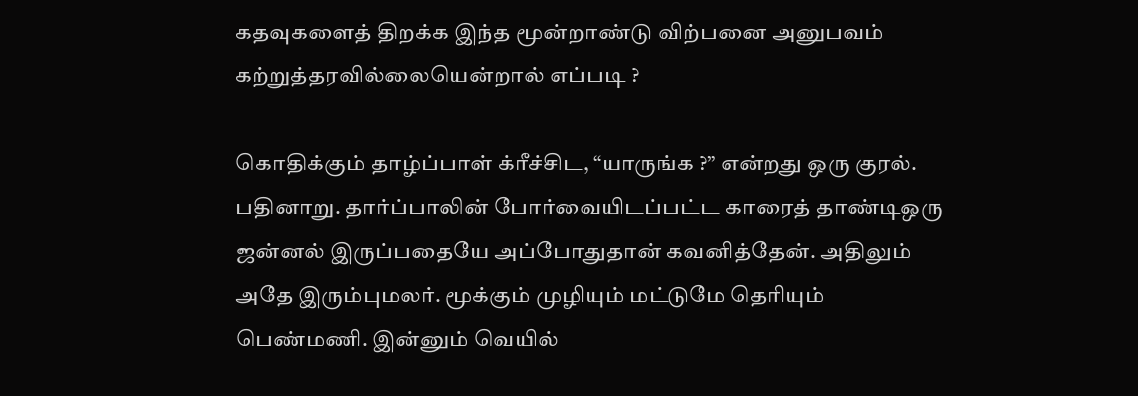கதவுகளைத் திறக்க இந்த மூன்றாண்டு விற்பனை அனுபவம் கற்றுத்தரவில்லையென்றால் எப்படி ?

கொதிக்கும் தாழ்ப்பாள் க்ரீச்சிட, “யாருங்க ?” என்றது ஒரு குரல். பதினாறு. தார்ப்பாலின் போர்வையிடப்பட்ட காரைத் தாண்டிஒரு ஜன்னல் இருப்பதையே அப்போதுதான் கவனித்தேன். அதிலும் அதே இரும்புமலர். மூக்கும் முழியும் மட்டுமே தெரியும் பெண்மணி. இன்னும் வெயில்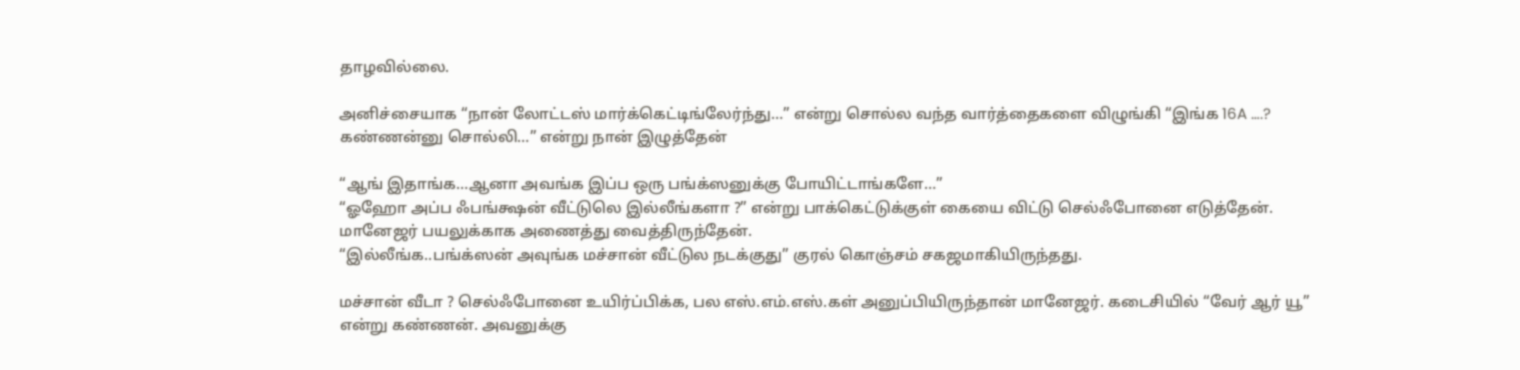தாழவில்லை.

அனிச்சையாக “நான் லோட்டஸ் மார்க்கெட்டிங்லேர்ந்து…” என்று சொல்ல வந்த வார்த்தைகளை விழுங்கி “இங்க 16A ….? கண்ணன்னு சொல்லி…” என்று நான் இழுத்தேன்

“ஆங் இதாங்க…ஆனா அவங்க இப்ப ஒரு பங்க்ஸனுக்கு போயிட்டாங்களே…”
“ஓஹோ அப்ப ஃபங்க்ஷன் வீட்டுலெ இல்லீங்களா ?” என்று பாக்கெட்டுக்குள் கையை விட்டு செல்ஃபோனை எடுத்தேன். மானேஜர் பயலுக்காக அணைத்து வைத்திருந்தேன்.
“இல்லீங்க..பங்க்ஸன் அவுங்க மச்சான் வீட்டுல நடக்குது” குரல் கொஞ்சம் சகஜமாகியிருந்தது.

மச்சான் வீடா ? செல்ஃபோனை உயிர்ப்பிக்க, பல எஸ்.எம்.எஸ்.கள் அனுப்பியிருந்தான் மானேஜர். கடைசியில் “வேர் ஆர் யூ” என்று கண்ணன். அவனுக்கு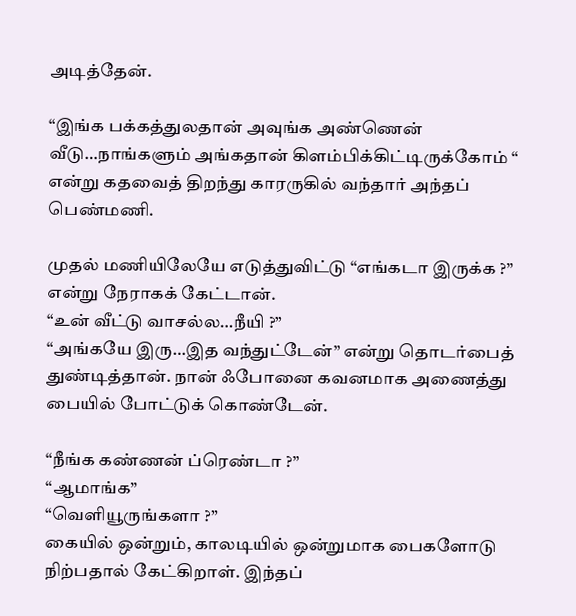அடித்தேன்.

“இங்க பக்கத்துலதான் அவுங்க அண்ணென் வீடு…நாங்களும் அங்கதான் கிளம்பிக்கிட்டிருக்கோம் “ என்று கதவைத் திறந்து காரருகில் வந்தார் அந்தப் பெண்மணி.

முதல் மணியிலேயே எடுத்துவிட்டு “எங்கடா இருக்க ?” என்று நேராகக் கேட்டான்.
“உன் வீட்டு வாசல்ல…நீயி ?”
“அங்கயே இரு…இத வந்துட்டேன்” என்று தொடர்பைத் துண்டித்தான். நான் ஃபோனை கவனமாக அணைத்து பையில் போட்டுக் கொண்டேன்.

“நீங்க கண்ணன் ப்ரெண்டா ?”
“ஆமாங்க”
“வெளியூருங்களா ?”
கையில் ஒன்றும், காலடியில் ஒன்றுமாக பைகளோடு நிற்பதால் கேட்கிறாள். இந்தப்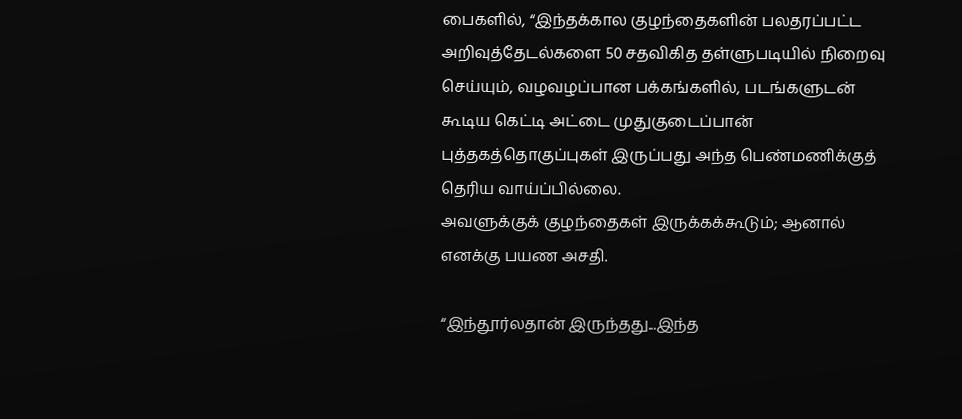பைகளில், “இந்தக்கால குழந்தைகளின் பலதரப்பட்ட அறிவுத்தேடல்களை 50 சதவிகித தள்ளுபடியில் நிறைவு செய்யும், வழவழப்பான பக்கங்களில், படங்களுடன் கூடிய கெட்டி அட்டை முதுகுடைப்பான் புத்தகத்தொகுப்புகள் இருப்பது அந்த பெண்மணிக்குத் தெரிய வாய்ப்பில்லை.
அவளுக்குக் குழந்தைகள் இருக்கக்கூடும்; ஆனால் எனக்கு பயண அசதி.

“இந்தூர்லதான் இருந்தது...இந்த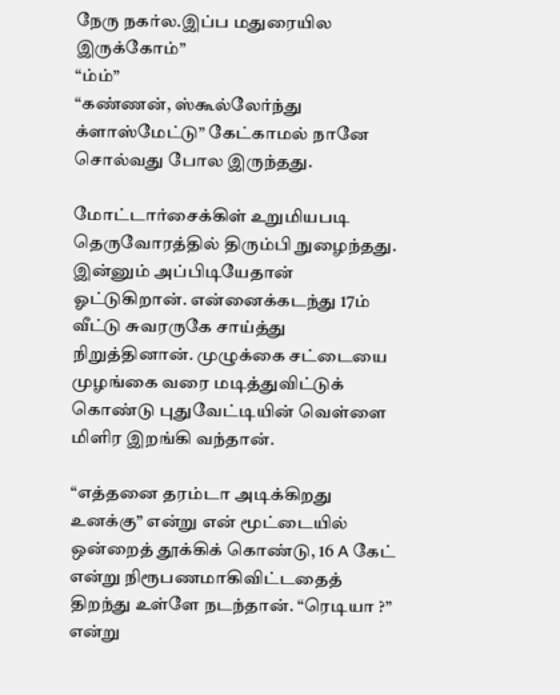நேரு நகர்ல.இப்ப மதுரையில இருக்கோம்”
“ம்ம்”
“கண்ணன், ஸ்கூல்லேர்ந்து க்ளாஸ்மேட்டு” கேட்காமல் நானே சொல்வது போல இருந்தது.

மோட்டார்சைக்கிள் உறுமியபடி தெருவோரத்தில் திரும்பி நுழைந்தது. இன்னும் அப்பிடியேதான் ஓட்டுகிறான். என்னைக்கடந்து 17ம் வீட்டு சுவரருகே சாய்த்து நிறுத்தினான். முழுக்கை சட்டையை முழங்கை வரை மடித்துவிட்டுக் கொண்டு புதுவேட்டியின் வெள்ளை மிளிர இறங்கி வந்தான்.

“எத்தனை தரம்டா அடிக்கிறது உனக்கு” என்று என் மூட்டையில் ஒன்றைத் தூக்கிக் கொண்டு, 16 A கேட் என்று நிரூபணமாகிவிட்டதைத் திறந்து உள்ளே நடந்தான். “ரெடியா ?” என்று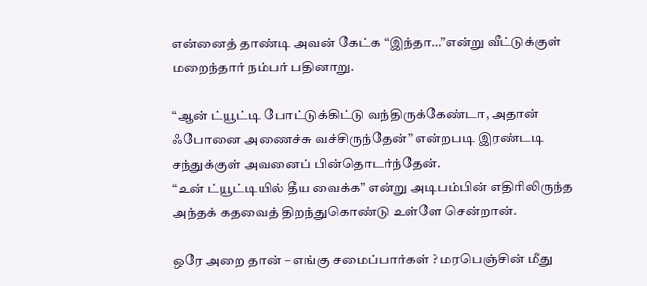என்னைத் தாண்டி அவன் கேட்க “இந்தா…”என்று வீட்டுக்குள் மறைந்தார் நம்பர் பதினாறு.

“ஆன் ட்யூட்டி போட்டுக்கிட்டு வந்திருக்கேண்டா, அதான் ஃபோனை அணைச்சு வச்சிருந்தேன்” என்றபடி இரண்டடி சந்துக்குள் அவனைப் பின்தொடர்ந்தேன்.
“உன் ட்யூட்டியில் தீய வைக்க” என்று அடிபம்பின் எதிரிலிருந்த அந்தக் கதவைத் திறந்துகொண்டு உள்ளே சென்றான்.

ஒரே அறை தான் – எங்கு சமைப்பார்கள் ? மரபெஞ்சின் மீது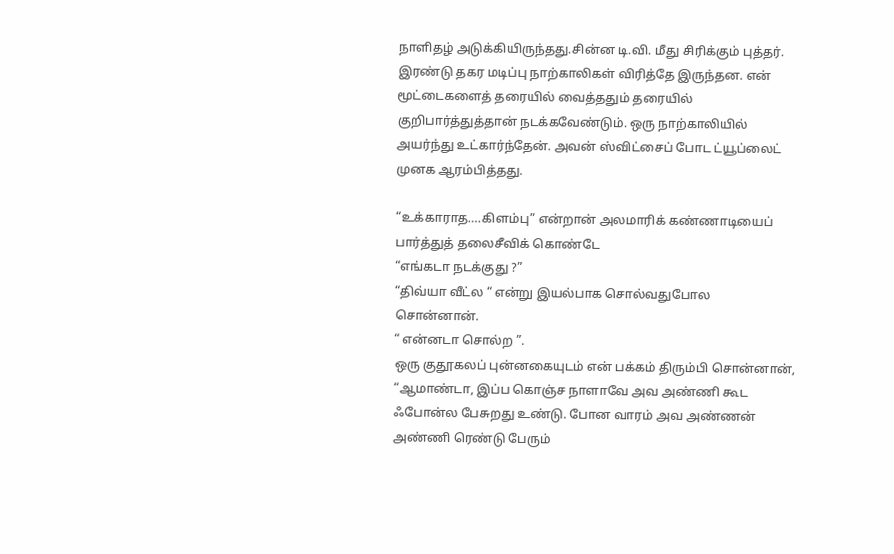நாளிதழ் அடுக்கியிருந்தது.சின்ன டி.வி. மீது சிரிக்கும் புத்தர். இரண்டு தகர மடிப்பு நாற்காலிகள் விரித்தே இருந்தன. என் மூட்டைகளைத் தரையில் வைத்ததும் தரையில் குறிபார்த்துத்தான் நடக்கவேண்டும். ஒரு நாற்காலியில் அயர்ந்து உட்கார்ந்தேன். அவன் ஸ்விட்சைப் போட ட்யூப்லைட் முனக ஆரம்பித்தது.

“உக்காராத….கிளம்பு” என்றான் அலமாரிக் கண்ணாடியைப் பார்த்துத் தலைசீவிக் கொண்டே
“எங்கடா நடக்குது ?”
“திவ்யா வீட்ல “ என்று இயல்பாக சொல்வதுபோல சொன்னான்.
“ என்னடா சொல்ற ”.
ஒரு குதூகலப் புன்னகையுடம் என் பக்கம் திரும்பி சொன்னான், “ஆமாண்டா, இப்ப கொஞ்ச நாளாவே அவ அண்ணி கூட ஃபோன்ல பேசுறது உண்டு. போன வாரம் அவ அண்ணன் அண்ணி ரெண்டு பேரும்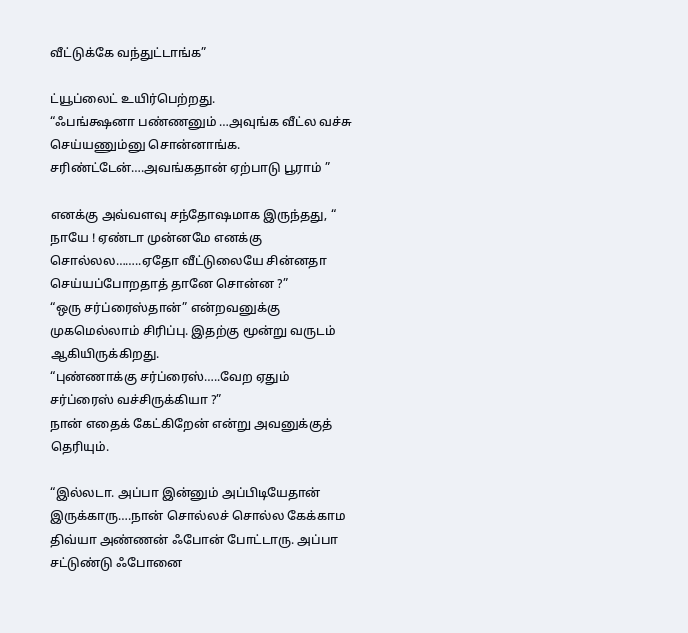வீட்டுக்கே வந்துட்டாங்க”

ட்யூப்லைட் உயிர்பெற்றது.
“ஃபங்க்ஷனா பண்ணனும் …அவுங்க வீட்ல வச்சு செய்யணும்னு சொன்னாங்க. சரிண்ட்டேன்….அவங்கதான் ஏற்பாடு பூராம் ”

எனக்கு அவ்வளவு சந்தோஷமாக இருந்தது, “ நாயே ! ஏண்டா முன்னமே எனக்கு சொல்லல……..ஏதோ வீட்டுலையே சின்னதா செய்யப்போறதாத் தானே சொன்ன ?”
“ஒரு சர்ப்ரைஸ்தான்” என்றவனுக்கு முகமெல்லாம் சிரிப்பு. இதற்கு மூன்று வருடம் ஆகியிருக்கிறது.
“புண்ணாக்கு சர்ப்ரைஸ்…..வேற ஏதும் சர்ப்ரைஸ் வச்சிருக்கியா ?”
நான் எதைக் கேட்கிறேன் என்று அவனுக்குத் தெரியும்.

“இல்லடா. அப்பா இன்னும் அப்பிடியேதான் இருக்காரு….நான் சொல்லச் சொல்ல கேக்காம திவ்யா அண்ணன் ஃபோன் போட்டாரு. அப்பா சட்டுண்டு ஃபோனை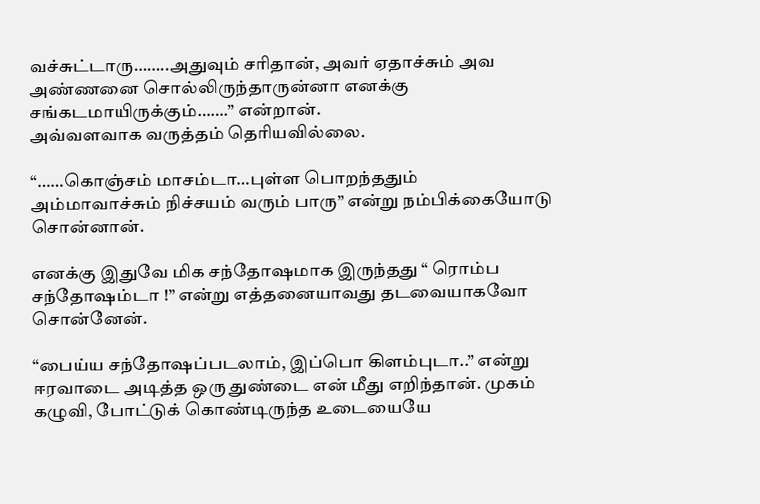வச்சுட்டாரு……..அதுவும் சரிதான், அவர் ஏதாச்சும் அவ அண்ணனை சொல்லிருந்தாருன்னா எனக்கு சங்கடமாயிருக்கும்…….” என்றான்.
அவ்வளவாக வருத்தம் தெரியவில்லை.

“……கொஞ்சம் மாசம்டா…புள்ள பொறந்ததும் அம்மாவாச்சும் நிச்சயம் வரும் பாரு” என்று நம்பிக்கையோடு சொன்னான்.

எனக்கு இதுவே மிக சந்தோஷமாக இருந்தது “ ரொம்ப சந்தோஷம்டா !” என்று எத்தனையாவது தடவையாகவோ சொன்னேன்.

“பைய்ய சந்தோஷப்படலாம், இப்பொ கிளம்புடா..” என்று ஈரவாடை அடித்த ஒரு துண்டை என் மீது எறிந்தான். முகம் கழுவி, போட்டுக் கொண்டிருந்த உடையையே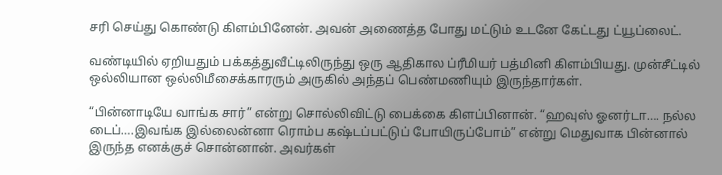சரி செய்து கொண்டு கிளம்பினேன். அவன் அணைத்த போது மட்டும் உடனே கேட்டது ட்யூப்லைட்.

வண்டியில் ஏறியதும் பக்கத்துவீட்டிலிருந்து ஒரு ஆதிகால ப்ரீமியர் பத்மினி கிளம்பியது. முன்சீட்டில் ஒல்லியான ஒல்லிமீசைக்காரரும் அருகில் அந்தப் பெண்மணியும் இருந்தார்கள்.

“பின்னாடியே வாங்க சார்” என்று சொல்லிவிட்டு பைக்கை கிளப்பினான். “ஹவுஸ் ஓனர்டா…. நல்ல டைப்….இவங்க இல்லைன்னா ரொம்ப கஷ்டப்பட்டுப் போயிருப்போம்” என்று மெதுவாக பின்னால் இருந்த எனக்குச் சொன்னான். அவர்கள்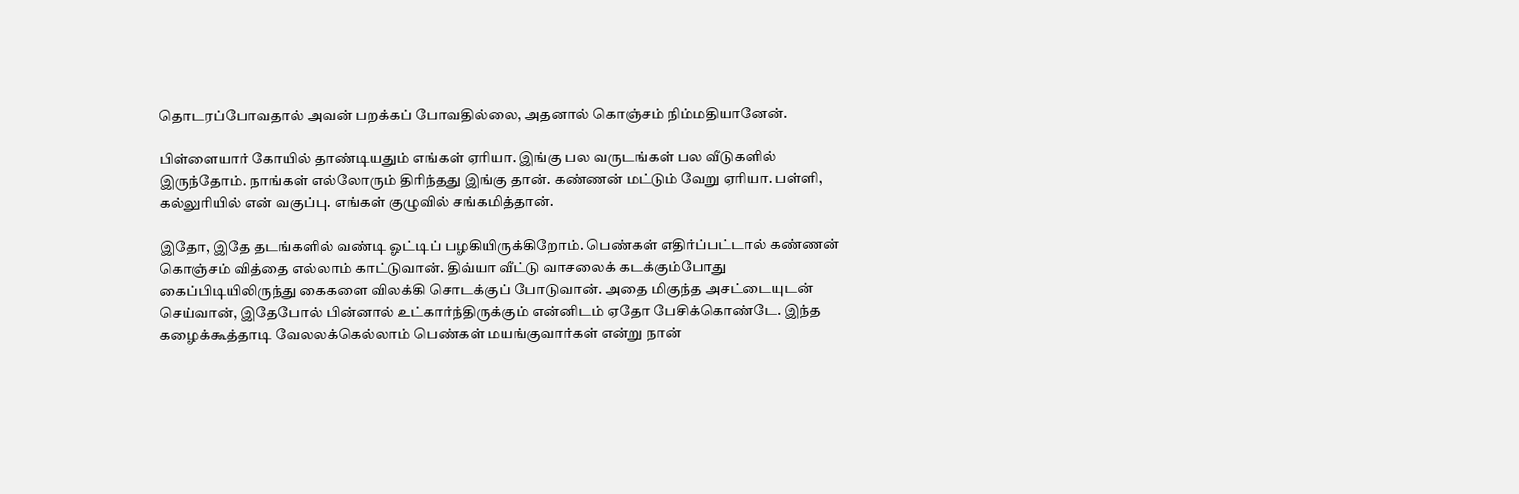தொடரப்போவதால் அவன் பறக்கப் போவதில்லை, அதனால் கொஞ்சம் நிம்மதியானேன்.

பிள்ளையார் கோயில் தாண்டியதும் எங்கள் ஏரியா. இங்கு பல வருடங்கள் பல வீடுகளில் இருந்தோம். நாங்கள் எல்லோரும் திரிந்தது இங்கு தான். கண்ணன் மட்டும் வேறு ஏரியா. பள்ளி, கல்லுரியில் என் வகுப்பு. எங்கள் குழுவில் சங்கமித்தான்.

இதோ, இதே தடங்களில் வண்டி ஓட்டிப் பழகியிருக்கிறோம். பெண்கள் எதிர்ப்பட்டால் கண்ணன் கொஞ்சம் வித்தை எல்லாம் காட்டுவான். திவ்யா வீட்டு வாசலைக் கடக்கும்போது கைப்பிடியிலிருந்து கைகளை விலக்கி சொடக்குப் போடுவான். அதை மிகுந்த அசட்டையுடன் செய்வான், இதேபோல் பின்னால் உட்கார்ந்திருக்கும் என்னிடம் ஏதோ பேசிக்கொண்டே. இந்த கழைக்கூத்தாடி வேலலக்கெல்லாம் பெண்கள் மயங்குவார்கள் என்று நான்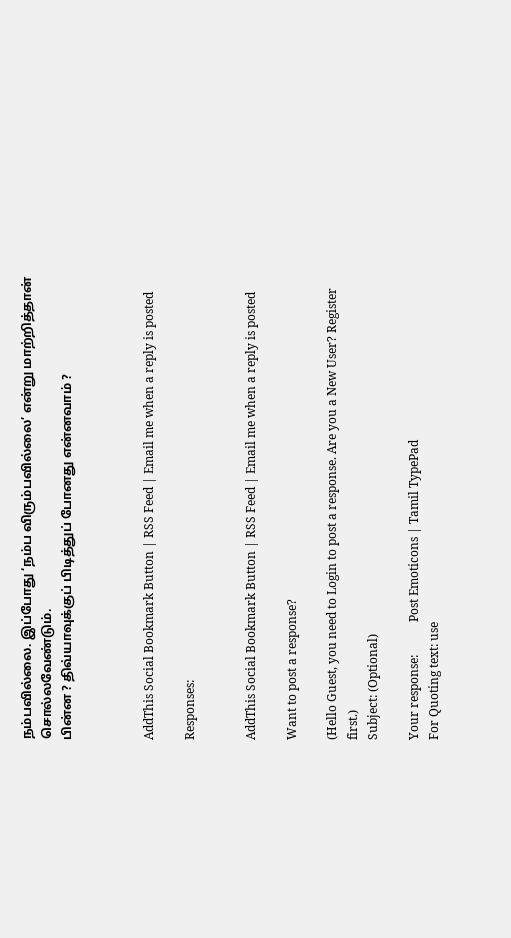நம்பவில்லை. இப்போது ‘நம்ப விரும்பவில்லை’ என்று மாற்றித்தான் சொல்லவேண்டும்.
பின்ன ? திவ்யாவுக்குப் பிடித்துப் போனது என்னவாம் ?



AddThis Social Bookmark Button | RSS Feed | Email me when a reply is posted

Responses:


AddThis Social Bookmark Button | RSS Feed | Email me when a reply is posted

Want to post a response?

(Hello Guest, you need to Login to post a response. Are you a New User? Register first.)
Subject: (Optional)

Your response:           Post Emoticons | Tamil TypePad
For Quoting text: use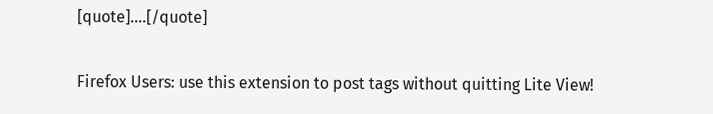[quote]....[/quote]

Firefox Users: use this extension to post tags without quitting Lite View!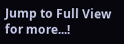Jump to Full View for more...!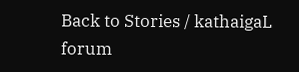Back to Stories / kathaigaL forum